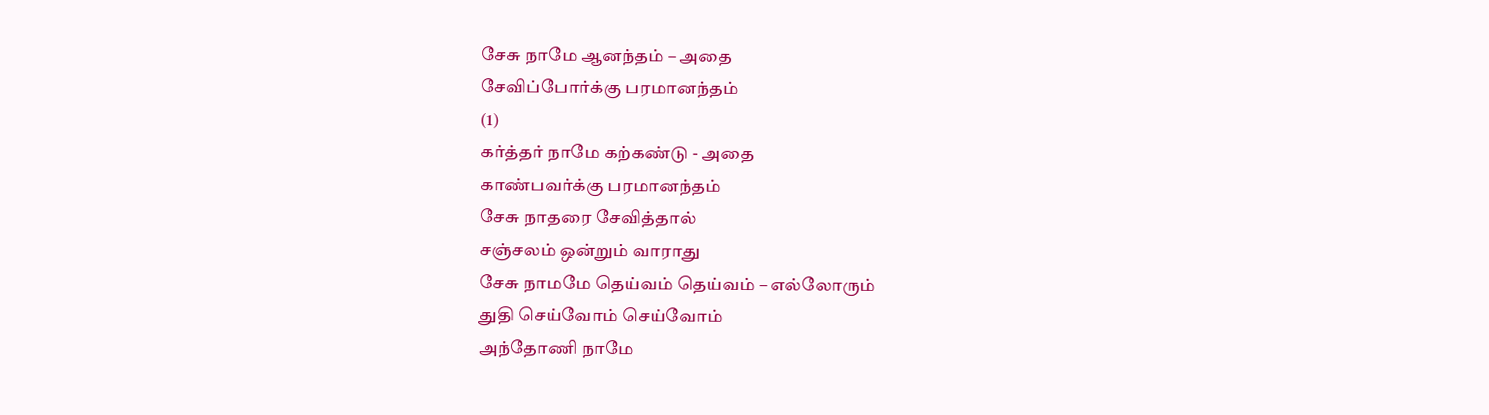சேசு நாமே ஆனந்தம் – அதை
சேவிப்போர்க்கு பரமானந்தம்
(1)
கர்த்தர் நாமே கற்கண்டு - அதை
காண்பவர்க்கு பரமானந்தம்
சேசு நாதரை சேவித்தால்
சஞ்சலம் ஒன்றும் வாராது
சேசு நாமமே தெய்வம் தெய்வம் – எல்லோரும்
துதி செய்வோம் செய்வோம்
அந்தோணி நாமே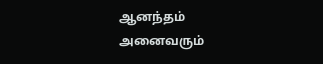ஆனந்தம்
அனைவரும்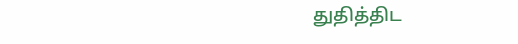துதித்திட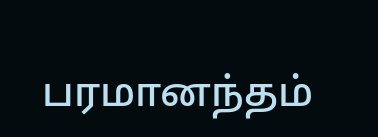பரமானந்தம்